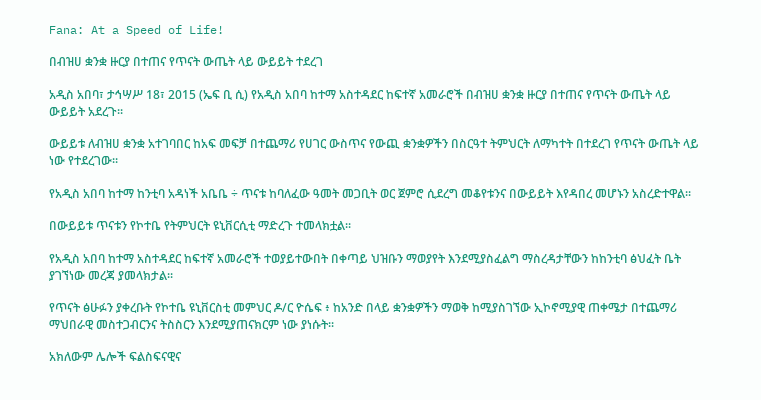Fana: At a Speed of Life!

በብዝሀ ቋንቋ ዙርያ በተጠና የጥናት ውጤት ላይ ውይይት ተደረገ

አዲስ አበባ፣ ታኅሣሥ 18፣ 2015 (ኤፍ ቢ ሲ) የአዲስ አበባ ከተማ አስተዳደር ከፍተኛ አመራሮች በብዝሀ ቋንቋ ዙርያ በተጠና የጥናት ውጤት ላይ ውይይት አደረጉ፡፡

ውይይቱ ለብዝሀ ቋንቋ አተገባበር ከአፍ መፍቻ በተጨማሪ የሀገር ውስጥና የውጪ ቋንቋዎችን በስርዓተ ትምህርት ለማካተት በተደረገ የጥናት ውጤት ላይ ነው የተደረገው።

የአዲስ አበባ ከተማ ከንቲባ አዳነች አቤቤ ÷ ጥናቱ ከባለፈው ዓመት መጋቢት ወር ጀምሮ ሲደረግ መቆየቱንና በውይይት እየዳበረ መሆኑን አስረድተዋል፡፡

በውይይቱ ጥናቱን የኮተቤ የትምህርት ዩኒቨርሲቲ ማድረጉ ተመላክቷል፡፡

የአዲስ አበባ ከተማ አስተዳደር ከፍተኛ አመራሮች ተወያይተውበት በቀጣይ ህዝቡን ማወያየት እንደሚያስፈልግ ማስረዳታቸውን ከከንቲባ ፅህፈት ቤት ያገኘነው መረጃ ያመላክታል፡፡

የጥናት ፅሁፉን ያቀረቡት የኮተቤ ዩኒቨርስቲ መምህር ዶ/ር ዮሴፍ ፥ ከአንድ በላይ ቋንቋዎችን ማወቅ ከሚያስገኘው ኢኮኖሚያዊ ጠቀሜታ በተጨማሪ ማህበራዊ መስተጋብርንና ትስስርን እንደሚያጠናክርም ነው ያነሱት፡፡

አክለውም ሌሎች ፍልስፍናዊና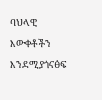ባህላዊ እውቀቶችን እንደሚያጎናፅፍ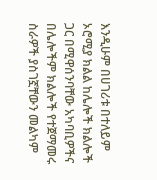እንዲሁም በሀገሪቱ በተለይም ኦሮሚያ ክልል ከሌሎች ክልሎች ጋር በሚዋሰንባቸው አካባቢዎችና በሌሎችም ክልሎች የተጀማመሩ ስራዎች ያስገኟቸውን መልካም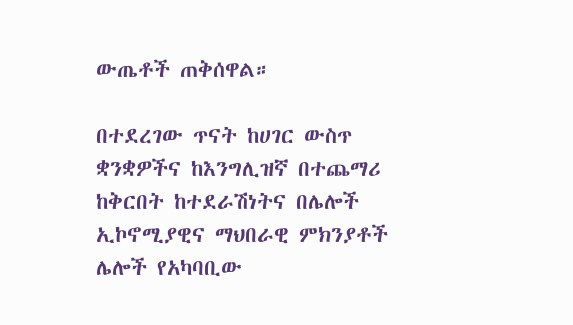ውጤቶች ጠቅሰዋል።

በተደረገው ጥናት ከሀገር ውስጥ ቋንቋዎችና ከእንግሊዝኛ በተጨማሪ ከቅርበት ከተደራሽነትና በሌሎች ኢኮኖሚያዊና ማህበራዊ ምክንያቶች ሌሎች የአካባቢው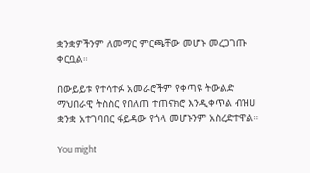ቋንቋዎችንም ለመማር ምርጫቸው መሆኑ መረጋገጡ ቀርቧል።

በውይይቱ የተሳተፉ አመራሮችም የቀጣዩ ትውልድ ማህበራዊ ትስስር የበለጠ ተጠናክሮ እንዲቀጥል ብዝሀ ቋንቋ አተገባበር ፋይዳው የጎላ መሆኑንም አስረድተዋል።

You might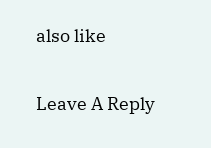also like

Leave A Reply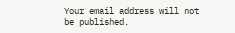Your email address will not be published.